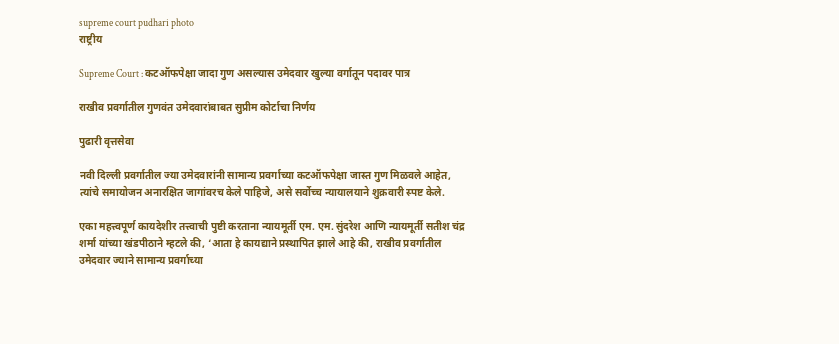supreme court pudhari photo
राष्ट्रीय

Supreme Court : कटऑफपेक्षा जादा गुण असल्यास उमेदवार खुल्या वर्गातून पदावर पात्र

राखीव प्रवर्गातील गुणवंत उमेदवारांबाबत सुप्रीम कोर्टाचा निर्णय

पुढारी वृत्तसेवा

नवी दिल्ली प्रवर्गातील ज्या उमेदवारांनी सामान्य प्रवर्गाच्या कटऑफपेक्षा जास्त गुण मिळवले आहेत, त्यांचे समायोजन अनारक्षित जागांवरच केले पाहिजे, असे सर्वोच्च न्यायालयाने शुक्रवारी स्पष्ट केले.

एका महत्त्वपूर्ण कायदेशीर तत्त्वाची पुष्टी करताना न्यायमूर्ती एम. एम. सुंदरेश आणि न्यायमूर्ती सतीश चंद्र शर्मा यांच्या खंडपीठाने म्हटले की, ‘आता हे कायद्याने प्रस्थापित झाले आहे की, राखीव प्रवर्गातील उमेदवार ज्याने सामान्य प्रवर्गाच्या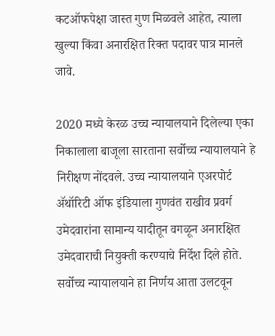कटऑफपेक्षा जास्त गुण मिळवले आहेत, त्याला खुल्या किंवा अनारक्षित रिक्त पदावर पात्र मानले जावे.

2020 मध्ये केरळ उच्च न्यायालयाने दिलेल्या एका निकालाला बाजूला सारताना सर्वोच्च न्यायालयाने हे निरीक्षण नोंदवले. उच्च न्यायालयाने एअरपोर्ट ॲथॉरिटी ऑफ इंडियाला गुणवंत राखीव प्रवर्ग उमेदवारांना सामान्य यादीतून वगळून अनारक्षित उमेदवाराची नियुक्ती करण्याचे निर्देश दिले होते. सर्वोच्च न्यायालयाने हा निर्णय आता उलटवून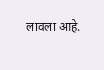लावला आहे.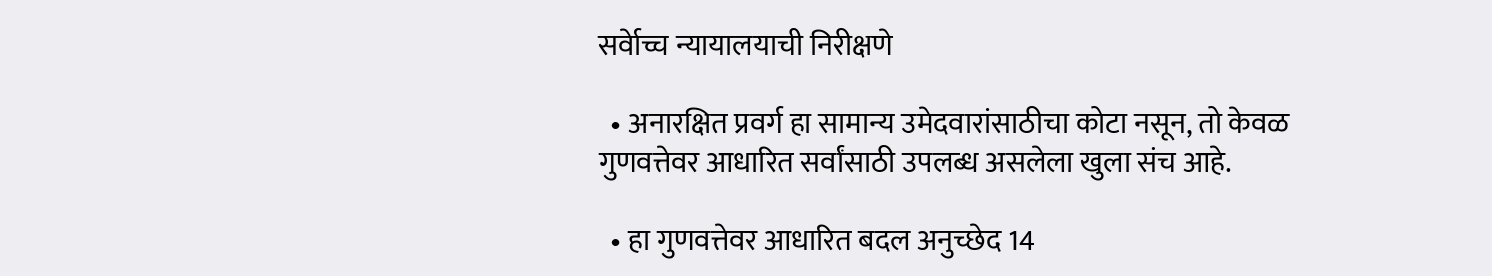सर्वेाच्च न्यायालयाची निरीक्षणे

  • अनारक्षित प्रवर्ग हा सामान्य उमेदवारांसाठीचा कोटा नसून, तो केवळ गुणवत्तेवर आधारित सर्वांसाठी उपलब्ध असलेला खुला संच आहे.

  • हा गुणवत्तेवर आधारित बदल अनुच्छेद 14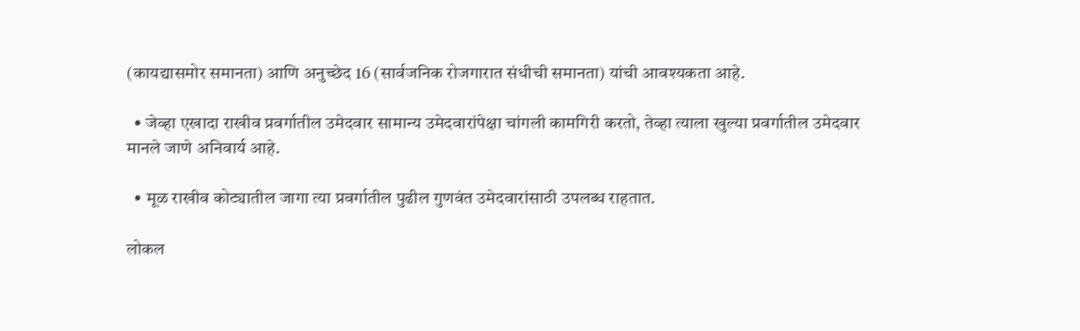(कायद्यासमोर समानता) आणि अनुच्छेद 16 (सार्वजनिक रोजगारात संधीची समानता) यांची आवश्यकता आहे.

  • जेव्हा एखादा राखीव प्रवर्गातील उमेदवार सामान्य उमेदवारांपेक्षा चांगली कामगिरी करतो, तेव्हा त्याला खुल्या प्रवर्गातील उमेदवार मानले जाणे अनिवार्य आहे.

  • मूळ राखीव कोट्यातील जागा त्या प्रवर्गातील पुढील गुणवंत उमेदवारांसाठी उपलब्ध राहतात.

लोकल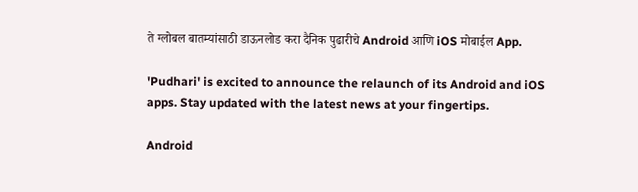ते ग्लोबल बातम्यांसाठी डाऊनलोड करा दैनिक पुढारीचे Android आणि iOS मोबाईल App.

'Pudhari' is excited to announce the relaunch of its Android and iOS apps. Stay updated with the latest news at your fingertips.

Android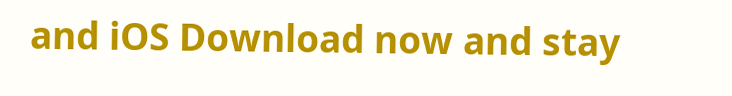and iOS Download now and stay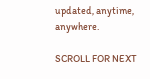updated, anytime, anywhere.

SCROLL FOR NEXT